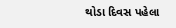થોડા દિવસ પહેલા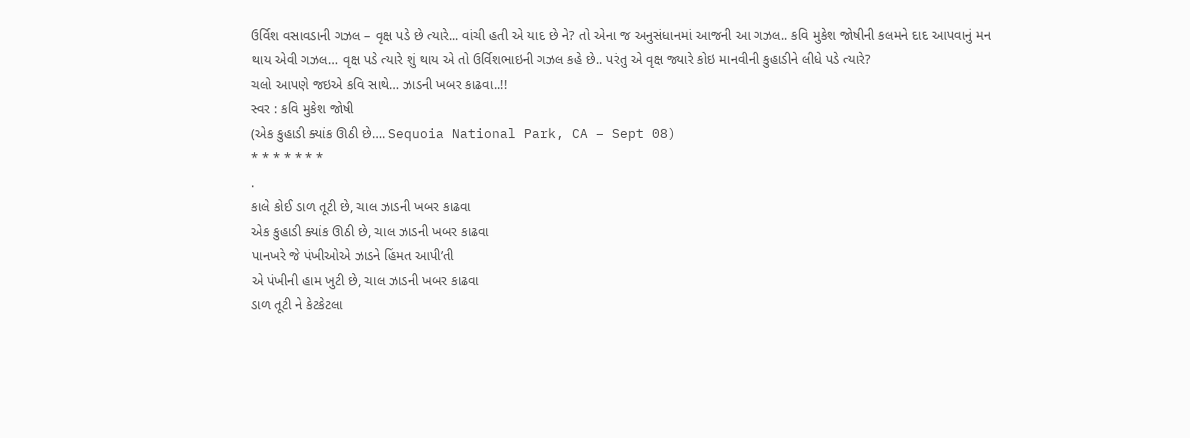ઉર્વિશ વસાવડાની ગઝલ – વૃક્ષ પડે છે ત્યારે... વાંચી હતી એ યાદ છે ને? તો એના જ અનુસંધાનમાં આજની આ ગઝલ.. કવિ મુકેશ જોષીની કલમને દાદ આપવાનું મન થાય એવી ગઝલ… વૃક્ષ પડે ત્યારે શું થાય એ તો ઉર્વિશભાઇની ગઝલ કહે છે.. પરંતુ એ વૃક્ષ જ્યારે કોઇ માનવીની કુહાડીને લીધે પડે ત્યારે?
ચલો આપણે જઇએ કવિ સાથે… ઝાડની ખબર કાઢવા..!!
સ્વર : કવિ મુકેશ જોષી
(એક કુહાડી ક્યાંક ઊઠી છે…. Sequoia National Park, CA – Sept 08)
* * * * * * *
.
કાલે કોઈ ડાળ તૂટી છે, ચાલ ઝાડની ખબર કાઢવા
એક કુહાડી ક્યાંક ઊઠી છે, ચાલ ઝાડની ખબર કાઢવા
પાનખરે જે પંખીઓએ ઝાડને હિંમત આપી’તી
એ પંખીની હામ ખુટી છે, ચાલ ઝાડની ખબર કાઢવા
ડાળ તૂટી ને કેટકેટલા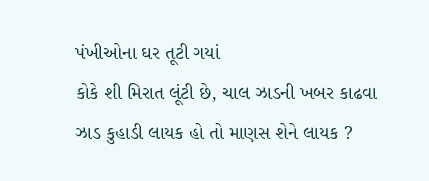પંખીઓના ઘર તૂટી ગયાં
કોકે શી મિરાત લૂંટી છે, ચાલ ઝાડની ખબર કાઢવા
ઝાડ કુહાડી લાયક હો તો માણસ શેને લાયક ?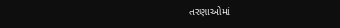તરણાઓમાં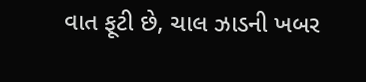વાત ફૂટી છે, ચાલ ઝાડની ખબર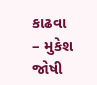કાઢવા
– મુકેશ જોષી